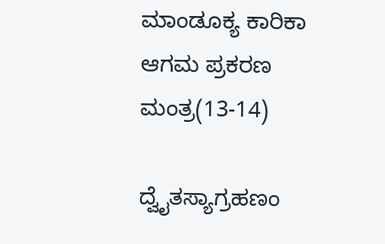ಮಾಂಡೂಕ್ಯ ಕಾರಿಕಾ ಆಗಮ ಪ್ರಕರಣ ಮಂತ್ರ(13-14)

ದ್ವೈತಸ್ಯಾಗ್ರಹಣಂ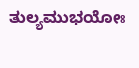ತುಲ್ಯಮುಭಯೋಃ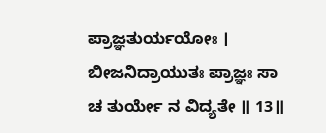ಪ್ರಾಜ್ಞತುರ್ಯಯೋಃ । ಬೀಜನಿದ್ರಾಯುತಃ ಪ್ರಾಜ್ಞಃ ಸಾ ಚ ತುರ್ಯೇ ನ ವಿದ್ಯತೇ ॥ 13॥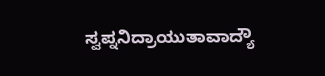ಸ್ವಪ್ನನಿದ್ರಾಯುತಾವಾದ್ಯೌ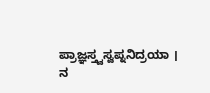ಪ್ರಾಜ್ಞಸ್ತ್ವಸ್ವಪ್ನನಿದ್ರಯಾ । ನ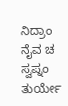ನಿದ್ರಾಂ ನೈವ ಚ ಸ್ವಪ್ನಂ ತುರ್ಯೇ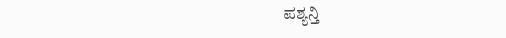ಪಶ್ಯನ್ತಿ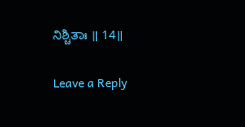ನಿಶ್ಚಿತಾಃ ॥ 14॥

Leave a Reply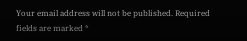Your email address will not be published. Required fields are marked *